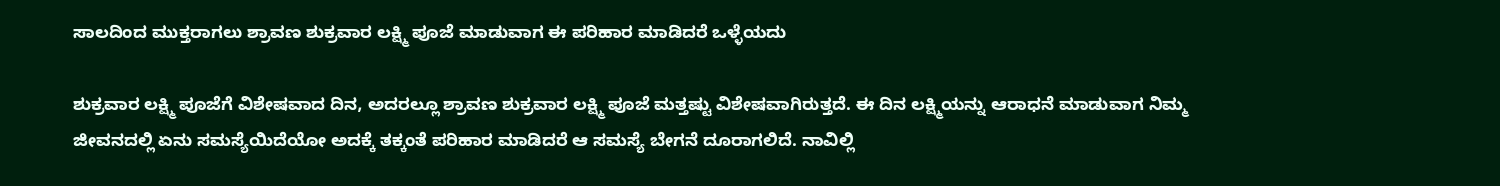ಸಾಲದಿಂದ ಮುಕ್ತರಾಗಲು ಶ್ರಾವಣ ಶುಕ್ರವಾರ ಲಕ್ಷ್ಮಿ ಪೂಜೆ ಮಾಡುವಾಗ ಈ ಪರಿಹಾರ ಮಾಡಿದರೆ ಒಳ್ಳೆಯದು

ಶುಕ್ರವಾರ ಲಕ್ಷ್ಮಿ ಪೂಜೆಗೆ ವಿಶೇಷವಾದ ದಿನ, ಅದರಲ್ಲೂ ಶ್ರಾವಣ ಶುಕ್ರವಾರ ಲಕ್ಷ್ಮಿ ಪೂಜೆ ಮತ್ತಷ್ಟು ವಿಶೇಷವಾಗಿರುತ್ತದೆ. ಈ ದಿನ ಲಕ್ಷ್ಮಿಯನ್ನು ಆರಾಧನೆ ಮಾಡುವಾಗ ನಿಮ್ಮ ಜೀವನದಲ್ಲಿ ಏನು ಸಮಸ್ಯೆಯಿದೆಯೋ ಅದಕ್ಕೆ ತಕ್ಕಂತೆ ಪರಿಹಾರ ಮಾಡಿದರೆ ಆ ಸಮಸ್ಯೆ ಬೇಗನೆ ದೂರಾಗಲಿದೆ. ನಾವಿಲ್ಲಿ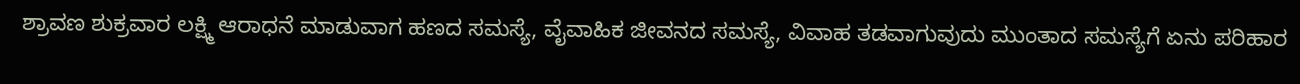ಶ್ರಾವಣ ಶುಕ್ರವಾರ ಲಕ್ಷ್ಮಿ ಆರಾಧನೆ ಮಾಡುವಾಗ ಹಣದ ಸಮಸ್ಯೆ, ವೈವಾಹಿಕ ಜೀವನದ ಸಮಸ್ಯೆ, ವಿವಾಹ ತಡವಾಗುವುದು ಮುಂತಾದ ಸಮಸ್ಯೆಗೆ ಏನು ಪರಿಹಾರ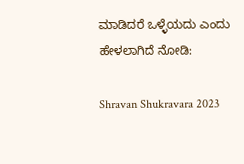ಮಾಡಿದರೆ ಒಳ್ಳೆಯದು ಎಂದು ಹೇಳಲಾಗಿದೆ ನೋಡಿ:

Shravan Shukravara 2023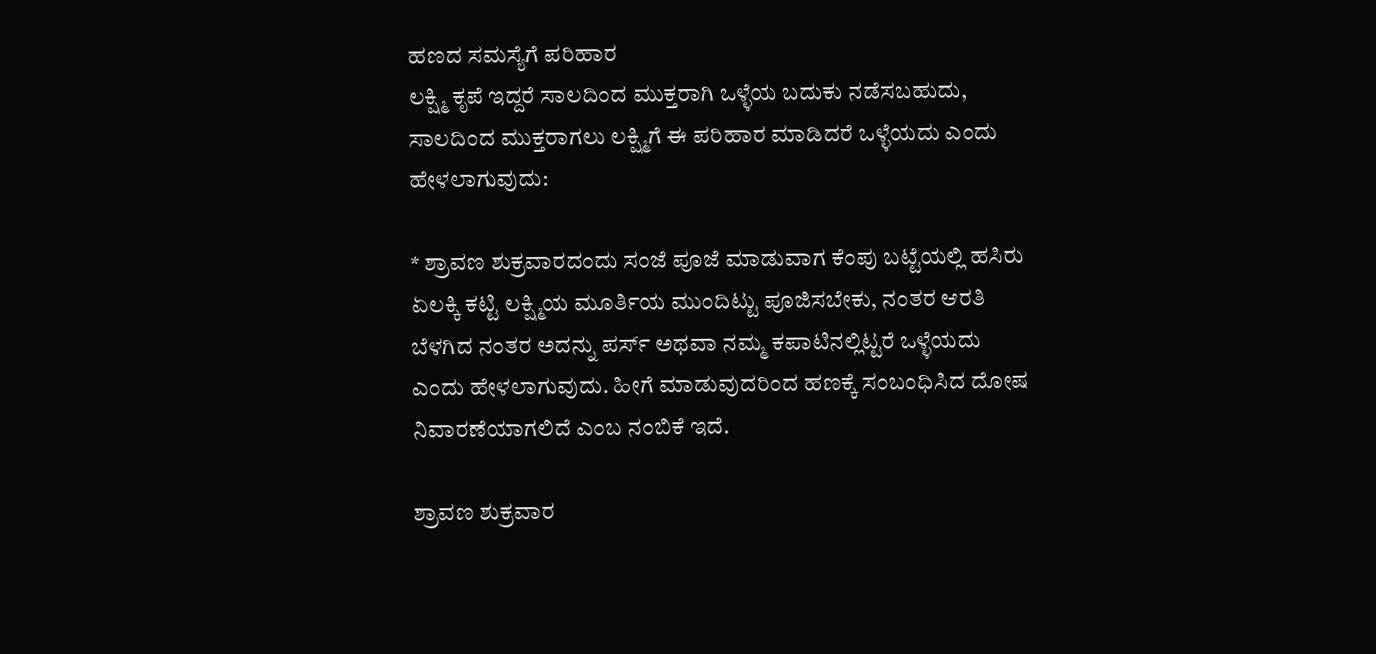ಹಣದ ಸಮಸ್ಯೆಗೆ ಪರಿಹಾರ
ಲಕ್ಷ್ಮಿ ಕೃಪೆ ಇದ್ದರೆ ಸಾಲದಿಂದ ಮುಕ್ತರಾಗಿ ಒಳ್ಳೆಯ ಬದುಕು ನಡೆಸಬಹುದು, ಸಾಲದಿಂದ ಮುಕ್ತರಾಗಲು ಲಕ್ಷ್ಮಿಗೆ ಈ ಪರಿಹಾರ ಮಾಡಿದರೆ ಒಳ್ಳೆಯದು ಎಂದು ಹೇಳಲಾಗುವುದು:

* ಶ್ರಾವಣ ಶುಕ್ರವಾರದಂದು ಸಂಜೆ ಪೂಜೆ ಮಾಡುವಾಗ ಕೆಂಪು ಬಟ್ಟೆಯಲ್ಲಿ ಹಸಿರು ಏಲಕ್ಕಿ ಕಟ್ಟಿ ಲಕ್ಷ್ಮಿಯ ಮೂರ್ತಿಯ ಮುಂದಿಟ್ಟು ಪೂಜಿಸಬೇಕು, ನಂತರ ಆರತಿ ಬೆಳಗಿದ ನಂತರ ಅದನ್ನು ಪರ್ಸ್ ಅಥವಾ ನಮ್ಮ ಕಪಾಟಿನಲ್ಲಿಟ್ಟರೆ ಒಳ್ಳೆಯದು ಎಂದು ಹೇಳಲಾಗುವುದು. ಹೀಗೆ ಮಾಡುವುದರಿಂದ ಹಣಕ್ಕೆ ಸಂಬಂಧಿಸಿದ ದೋಷ ನಿವಾರಣೆಯಾಗಲಿದೆ ಎಂಬ ನಂಬಿಕೆ ಇದೆ.

ಶ್ರಾವಣ ಶುಕ್ರವಾರ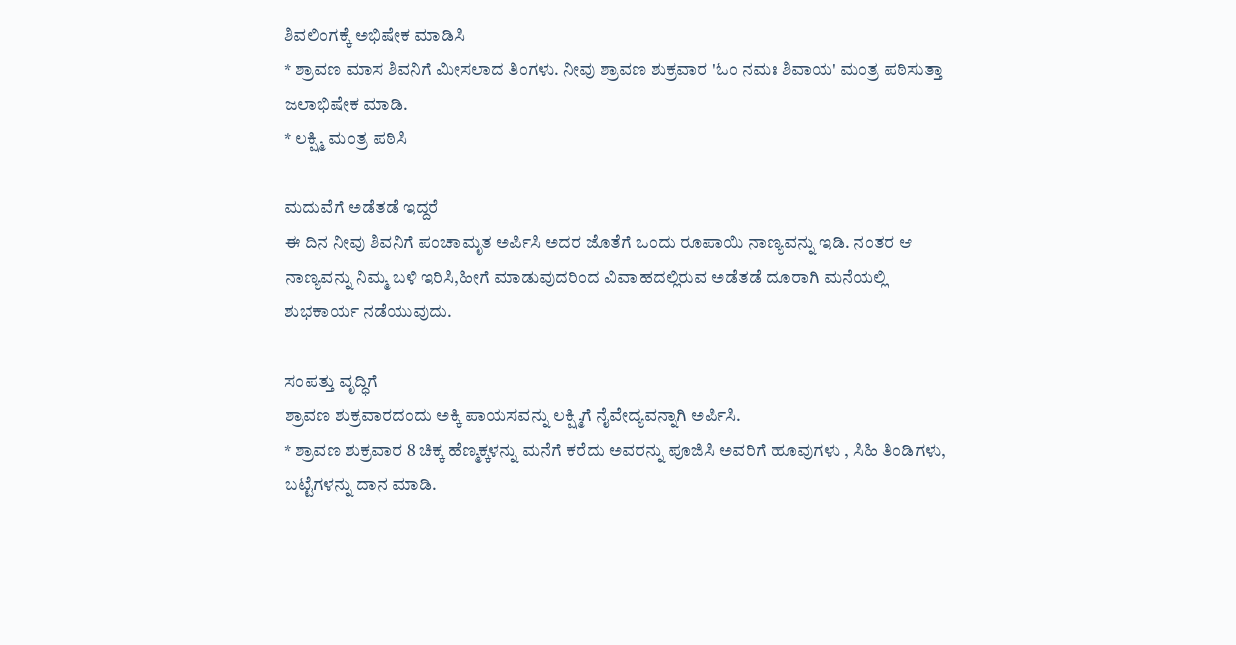ಶಿವಲಿಂಗಕ್ಕೆ ಅಭಿಷೇಕ ಮಾಡಿಸಿ
* ಶ್ರಾವಣ ಮಾಸ ಶಿವನಿಗೆ ಮೀಸಲಾದ ತಿಂಗಳು. ನೀವು ಶ್ರಾವಣ ಶುಕ್ರವಾರ 'ಓಂ ನಮಃ ಶಿವಾಯ' ಮಂತ್ರ ಪಠಿಸುತ್ತಾ ಜಲಾಭಿಷೇಕ ಮಾಡಿ.
* ಲಕ್ಷ್ಮಿ ಮಂತ್ರ ಪಠಿಸಿ

ಮದುವೆಗೆ ಅಡೆತಡೆ ಇದ್ದರೆ
ಈ ದಿನ ನೀವು ಶಿವನಿಗೆ ಪಂಚಾಮೃತ ಅರ್ಪಿಸಿ ಅದರ ಜೊತೆಗೆ ಒಂದು ರೂಪಾಯಿ ನಾಣ್ಯವನ್ನು ಇಡಿ. ನಂತರ ಆ ನಾಣ್ಯವನ್ನು ನಿಮ್ಮ ಬಳಿ ಇರಿಸಿ,ಹೀಗೆ ಮಾಡುವುದರಿಂದ ವಿವಾಹದಲ್ಲಿರುವ ಅಡೆತಡೆ ದೂರಾಗಿ ಮನೆಯಲ್ಲಿ ಶುಭಕಾರ್ಯ ನಡೆಯುವುದು.

ಸಂಪತ್ತು ವೃದ್ಧಿಗೆ
ಶ್ರಾವಣ ಶುಕ್ರವಾರದಂದು ಅಕ್ಕಿ ಪಾಯಸವನ್ನು ಲಕ್ಷ್ಮಿಗೆ ನೈವೇದ್ಯವನ್ನಾಗಿ ಅರ್ಪಿಸಿ.
* ಶ್ರಾವಣ ಶುಕ್ರವಾರ 8 ಚಿಕ್ಕ ಹೆಣ್ಮಕ್ಕಳನ್ನು ಮನೆಗೆ ಕರೆದು ಅವರನ್ನು ಪೂಜಿಸಿ ಅವರಿಗೆ ಹೂವುಗಳು , ಸಿಹಿ ತಿಂಡಿಗಳು, ಬಟ್ಟೆಗಳನ್ನು ದಾನ ಮಾಡಿ.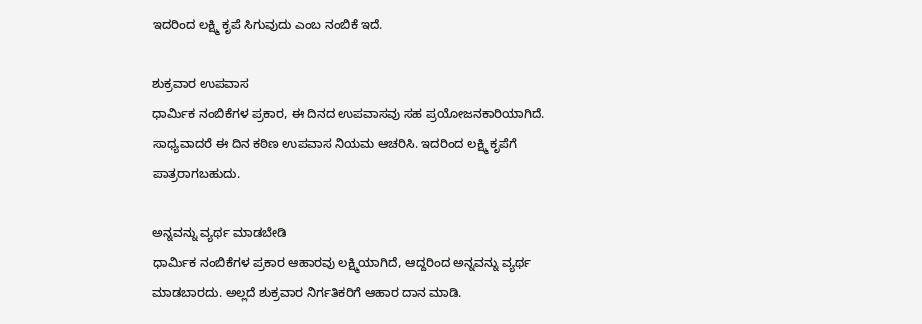ಇದರಿಂದ ಲಕ್ಷ್ಮಿ ಕೃಪೆ ಸಿಗುವುದು ಎಂಬ ನಂಬಿಕೆ ಇದೆ.

ಶುಕ್ರವಾರ ಉಪವಾಸ
ಧಾರ್ಮಿಕ ನಂಬಿಕೆಗಳ ಪ್ರಕಾರ, ಈ ದಿನದ ಉಪವಾಸವು ಸಹ ಪ್ರಯೋಜನಕಾರಿಯಾಗಿದೆ. ಸಾಧ್ಯವಾದರೆ ಈ ದಿನ ಕಠಿಣ ಉಪವಾಸ ನಿಯಮ ಆಚರಿಸಿ. ಇದರಿಂದ ಲಕ್ಷ್ಮಿ ಕೃಪೆಗೆ ಪಾತ್ರರಾಗಬಹುದು.

ಅನ್ನವನ್ನು ವ್ಯರ್ಥ ಮಾಡಬೇಡಿ
ಧಾರ್ಮಿಕ ನಂಬಿಕೆಗಳ ಪ್ರಕಾರ ಆಹಾರವು ಲಕ್ಷ್ಮಿಯಾಗಿದೆ, ಆದ್ದರಿಂದ ಅನ್ನವನ್ನು ವ್ಯರ್ಥ ಮಾಡಬಾರದು. ಅಲ್ಲದೆ ಶುಕ್ರವಾರ ನಿರ್ಗತಿಕರಿಗೆ ಆಹಾರ ದಾನ ಮಾಡಿ.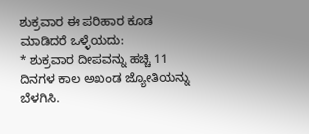ಶುಕ್ರವಾರ ಈ ಪರಿಹಾರ ಕೂಡ ಮಾಡಿದರೆ ಒಳ್ಳೆಯದು:
* ಶುಕ್ರವಾರ ದೀಪವನ್ನು ಹಚ್ಚಿ 11 ದಿನಗಳ ಕಾಲ ಅಖಂಡ ಜ್ಯೋತಿಯನ್ನು ಬೆಳಗಿಸಿ.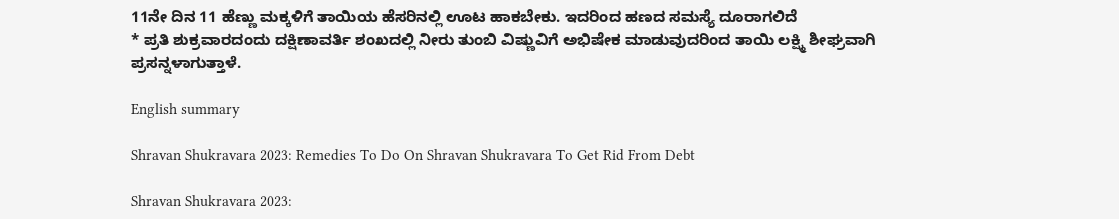11ನೇ ದಿನ 11 ಹೆಣ್ಣು ಮಕ್ಕಳಿಗೆ ತಾಯಿಯ ಹೆಸರಿನಲ್ಲಿ ಊಟ ಹಾಕಬೇಕು. ಇದರಿಂದ ಹಣದ ಸಮಸ್ಯೆ ದೂರಾಗಲಿದೆ
* ಪ್ರತಿ ಶುಕ್ರವಾರದಂದು ದಕ್ಷಿಣಾವರ್ತಿ ಶಂಖದಲ್ಲಿ ನೀರು ತುಂಬಿ ವಿಷ್ಣುವಿಗೆ ಅಭಿಷೇಕ ಮಾಡುವುದರಿಂದ ತಾಯಿ ಲಕ್ಷ್ಮಿ ಶೀಘ್ರವಾಗಿ ಪ್ರಸನ್ನಳಾಗುತ್ತಾಳೆ.

English summary

Shravan Shukravara 2023: Remedies To Do On Shravan Shukravara To Get Rid From Debt

Shravan Shukravara 2023: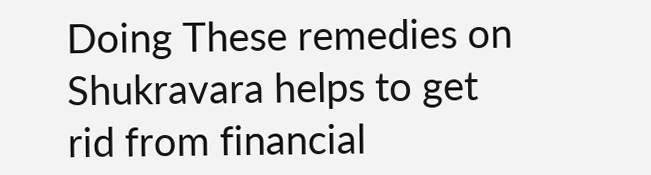Doing These remedies on Shukravara helps to get rid from financial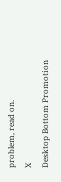problem, read on.
X
Desktop Bottom Promotion